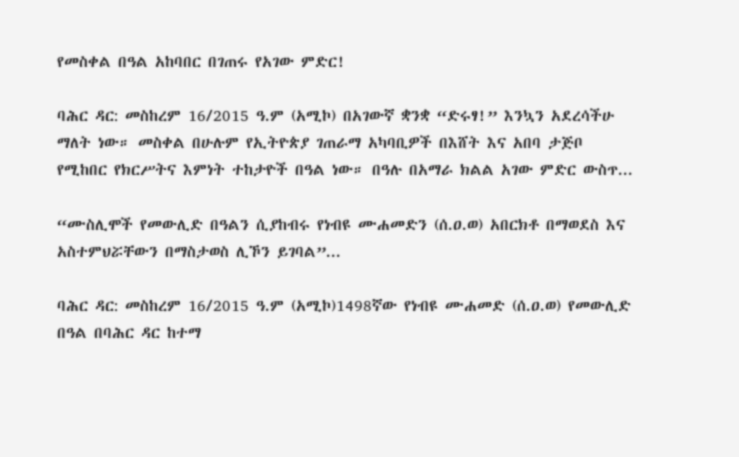የመስቀል በዓል አከባበር በገጠሩ የአገው ምድር!

ባሕር ዳር: መስከረም 16/2015 ዓ.ም (አሚኮ) በአገውኛ ቋንቋ “ድሩፃ!” እንኳን አደረሳችሁ ማለት ነው። መስቀል በሁሉም የኢትዮጵያ ገጠራማ አካባቢዎች በእሸት እና አበባ ታጅቦ የሚከበር የክርሥትና እምነት ተከታዮች በዓል ነው። በዓሉ በአማራ ክልል አገው ምድር ውስጥ...

“ሙስሊሞች የመውሊድ በዓልን ሲያከብሩ የነብዩ ሙሐመድን (ሰ.ዐ.ወ) አበርክቶ በማወደስ እና አስተምህሯቸውን በማስታወስ ሊኾን ይገባል”...

ባሕር ዳር: መስከረም 16/2015 ዓ.ም (አሚኮ)1498ኛው የነብዩ ሙሐመድ (ሰ.ዐ.ወ) የመውሊድ በዓል በባሕር ዳር ከተማ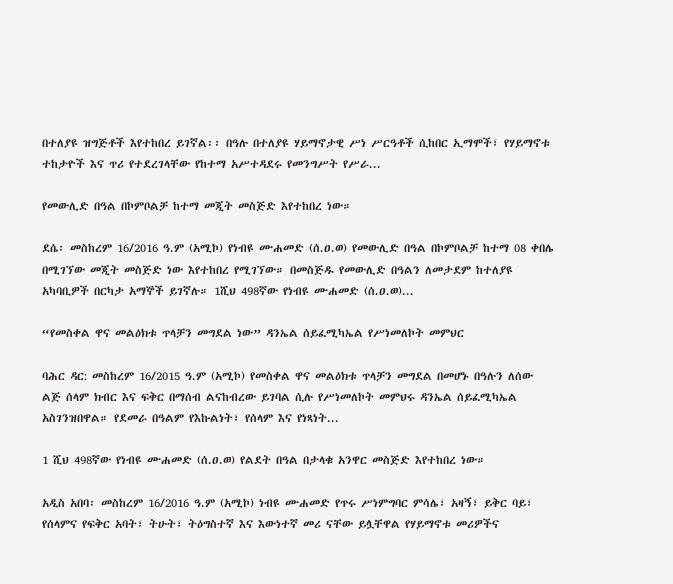በተለያዩ ዝግጅቶች እየተከበረ ይገኛል፡፡ በዓሉ በተለያዩ ሃይማኖታዊ ሥነ ሥርዓቶች ሲከበር ኢማሞች፣ የሃይማኖቱ ተከታዮች እና ጥሪ የተደረገላቸው የከተማ አሥተዳደሩ የመንግሥት የሥራ...

የመውሊድ በዓል በኮምቦልቻ ከተማ መጂት መስጅድ እየተከበረ ነው።

ደሴ፡ መስከረም 16/2016 ዓ.ም (አሚኮ) የነብዩ ሙሐመድ (ሰ.ዐ.ወ) የመውሊድ በዓል በኮምቦልቻ ከተማ 08 ቀበሌ በሚገኘው መጂት መስጅድ ነው እየተከበረ የሚገኘው። በመስጅዱ የመውሊድ በዓልን ለመታደም ከተለያዩ አካባቢዎች በርካታ አማኞች ይገኛሉ። 1ሺህ 498ኛው የነብዩ ሙሐመድ (ሰ.ዐ.ወ)...

“የመስቀል ዋና መልዕክቱ ጥላቻን መግደል ነው” ዳንኤል ሰይፈሚካኤል የሥነመለኮት መምህር

ባሕር ዳር: መስከረም 16/2015 ዓ.ም (አሚኮ) የመስቀል ዋና መልዕክቱ ጥላቻን መግደል በመሆኑ በዓሉን ለሰው ልጅ ሰላም ክብር እና ፍቅር በማሰብ ልናከብረው ይገባል ሲሉ የሥነመለኮት መምህሩ ዳንኤል ሰይፈሚካኤል አስገንዝበዋል። የደመራ በዓልም የእኩልነት፣ የሰላም እና የነጻነት...

1 ሺህ 498ኛው የነብዩ ሙሐመድ (ሰ.ዐ.ወ) የልደት በዓል በታላቁ አንዋር መስጅድ እየተከበረ ነው።

አዲስ አበባ፡ መስከረም 16/2016 ዓ.ም (አሚኮ) ነብዩ ሙሐመድ የጥሩ ሥነምግባር ምሳሌ፣ አዛኝ፣ ይቅር ባይ፣ የሰላምና የፍቅር አባት፣ ትሁት፣ ትዕግስተኛ እና እውነተኛ መሪ ናቸው ይሏቸዋል የሃይማኖቱ መሪዎችና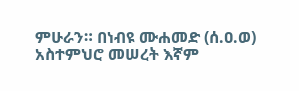ምሁራን። በነብዩ ሙሐመድ (ሰ.ዐ.ወ) አስተምህሮ መሠረት እኛም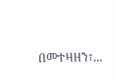በመተዛዘን፣...